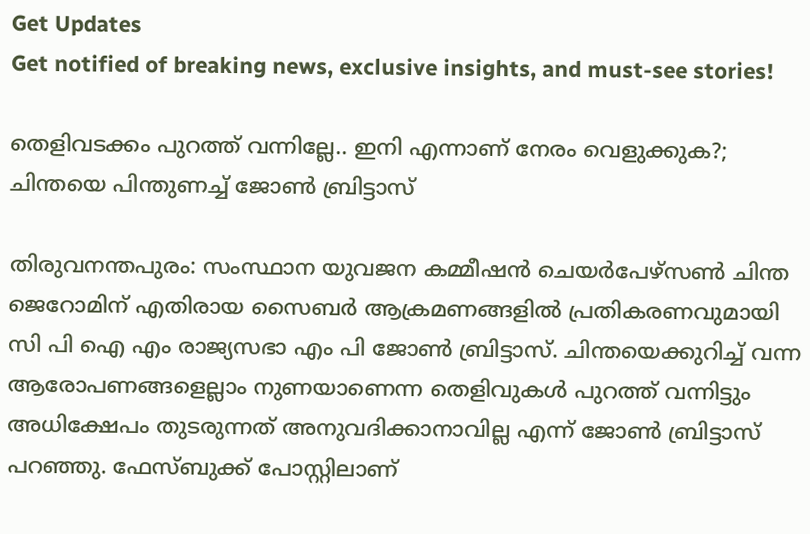Get Updates
Get notified of breaking news, exclusive insights, and must-see stories!

തെളിവടക്കം പുറത്ത് വന്നില്ലേ.. ഇനി എന്നാണ് നേരം വെളുക്കുക?; ചിന്തയെ പിന്തുണച്ച് ജോണ്‍ ബ്രിട്ടാസ്

തിരുവനന്തപുരം: സംസ്ഥാന യുവജന കമ്മീഷന്‍ ചെയര്‍പേഴ്‌സണ്‍ ചിന്ത ജെറോമിന് എതിരായ സൈബര്‍ ആക്രമണങ്ങളില്‍ പ്രതികരണവുമായി സി പി ഐ എം രാജ്യസഭാ എം പി ജോണ്‍ ബ്രിട്ടാസ്. ചിന്തയെക്കുറിച്ച് വന്ന ആരോപണങ്ങളെല്ലാം നുണയാണെന്ന തെളിവുകള്‍ പുറത്ത് വന്നിട്ടും അധിക്ഷേപം തുടരുന്നത് അനുവദിക്കാനാവില്ല എന്ന് ജോണ്‍ ബ്രിട്ടാസ് പറഞ്ഞു. ഫേസ്ബുക്ക് പോസ്റ്റിലാണ്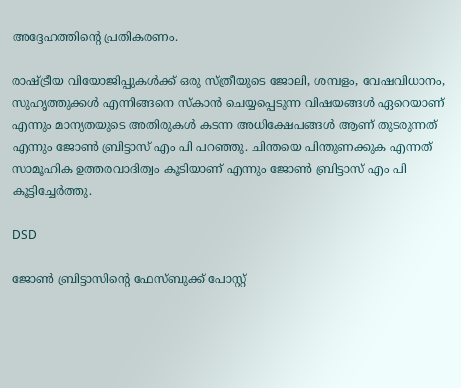അദ്ദേഹത്തിന്റെ പ്രതികരണം.

രാഷ്ട്രീയ വിയോജിപ്പുകള്‍ക്ക് ഒരു സ്ത്രീയുടെ ജോലി, ശമ്പളം, വേഷവിധാനം, സുഹൃത്തുക്കള്‍ എന്നിങ്ങനെ സ്‌കാന്‍ ചെയ്യപ്പെടുന്ന വിഷയങ്ങള്‍ ഏറെയാണ് എന്നും മാന്യതയുടെ അതിരുകള്‍ കടന്ന അധിക്ഷേപങ്ങള്‍ ആണ് തുടരുന്നത് എന്നും ജോണ്‍ ബ്രിട്ടാസ് എം പി പറഞ്ഞു. ചിന്തയെ പിന്തുണക്കുക എന്നത് സാമൂഹിക ഉത്തരവാദിത്വം കൂടിയാണ് എന്നും ജോണ്‍ ബ്രിട്ടാസ് എം പി കൂട്ടിച്ചേര്‍ത്തു.

DSD

ജോണ്‍ ബ്രിട്ടാസിന്റെ ഫേസ്ബുക്ക് പോസ്റ്റ്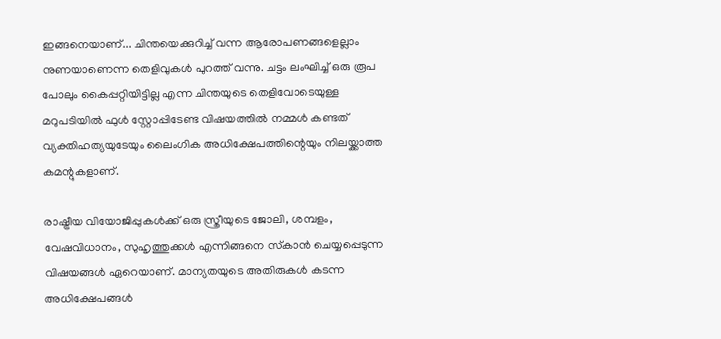ഇങ്ങനെയാണ്... ചിന്തയെക്കുറിച്ച് വന്ന ആരോപണങ്ങളെല്ലാം നുണയാണെന്ന തെളിവുകള്‍ പുറത്ത് വന്നു. ചട്ടം ലംഘിച്ച് ഒരു രൂപ പോലും കൈപ്പറ്റിയിട്ടില്ല എന്ന ചിന്തയുടെ തെളിവോടെയുള്ള മറുപടിയില്‍ ഫുള്‍ സ്റ്റോപ്പിടേണ്ട വിഷയത്തില്‍ നമ്മള്‍ കണ്ടത് വ്യക്തിഹത്യയുടേയും ലൈംഗിക അധിക്ഷേപത്തിന്റെയും നിലയ്ക്കാത്ത കമന്റുകളാണ്.

രാഷ്ട്രീയ വിയോജിപ്പുകള്‍ക്ക് ഒരു സ്ത്രീയുടെ ജോലി, ശമ്പളം, വേഷവിധാനം, സുഹൃത്തുക്കള്‍ എന്നിങ്ങനെ സ്‌കാന്‍ ചെയ്യപ്പെടുന്ന വിഷയങ്ങള്‍ ഏറെയാണ്. മാന്യതയുടെ അതിരുകള്‍ കടന്ന അധിക്ഷേപങ്ങള്‍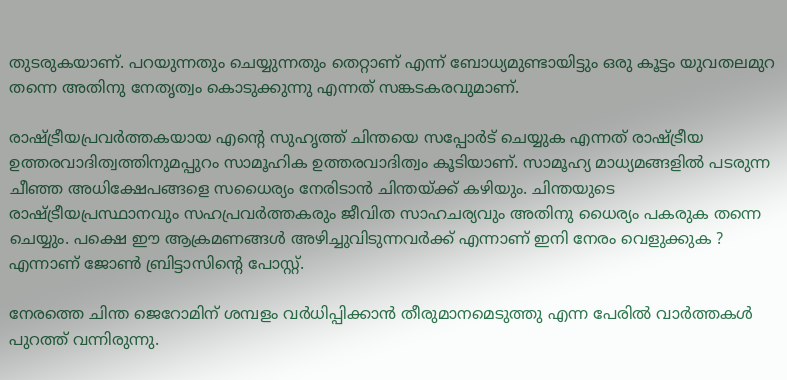തുടരുകയാണ്. പറയുന്നതും ചെയ്യുന്നതും തെറ്റാണ് എന്ന് ബോധ്യമുണ്ടായിട്ടും ഒരു കൂട്ടം യുവതലമുറ തന്നെ അതിനു നേതൃത്വം കൊടുക്കുന്നു എന്നത് സങ്കടകരവുമാണ്.

രാഷ്ട്രീയപ്രവര്‍ത്തകയായ എന്റെ സുഹൃത്ത് ചിന്തയെ സപ്പോര്‍ട് ചെയ്യുക എന്നത് രാഷ്ട്രീയ ഉത്തരവാദിത്വത്തിനുമപ്പുറം സാമൂഹിക ഉത്തരവാദിത്വം കൂടിയാണ്. സാമൂഹ്യ മാധ്യമങ്ങളില്‍ പടരുന്ന ചീഞ്ഞ അധിക്ഷേപങ്ങളെ സധൈര്യം നേരിടാന്‍ ചിന്തയ്ക്ക് കഴിയും. ചിന്തയുടെ രാഷ്ട്രീയപ്രസ്ഥാനവും സഹപ്രവര്‍ത്തകരും ജീവിത സാഹചര്യവും അതിനു ധൈര്യം പകരുക തന്നെ ചെയ്യും. പക്ഷെ ഈ ആക്രമണങ്ങള്‍ അഴിച്ചുവിടുന്നവര്‍ക്ക് എന്നാണ് ഇനി നേരം വെളുക്കുക ? എന്നാണ് ജോണ്‍ ബ്രിട്ടാസിന്റെ പോസ്റ്റ്.

നേരത്തെ ചിന്ത ജെറോമിന് ശമ്പളം വര്‍ധിപ്പിക്കാന്‍ തീരുമാനമെടുത്തു എന്ന പേരില്‍ വാര്‍ത്തകള്‍ പുറത്ത് വന്നിരുന്നു.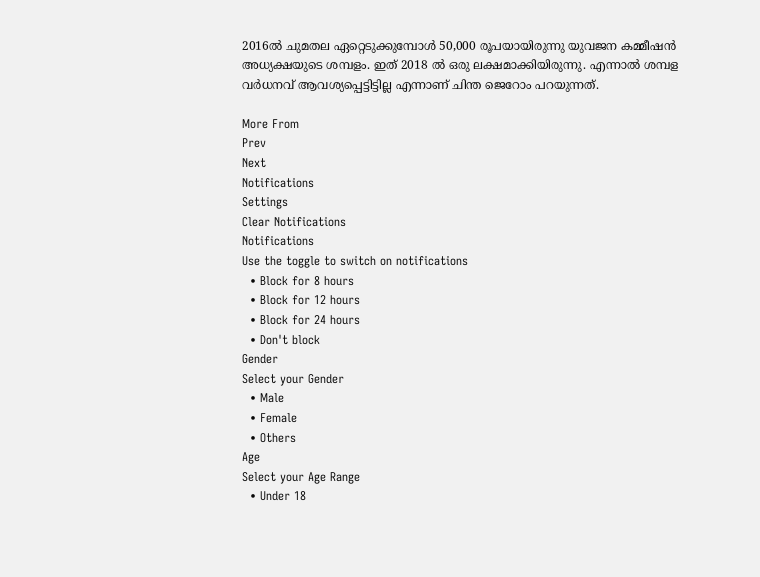2016ല്‍ ചുമതല ഏറ്റെടുക്കുമ്പോള്‍ 50,000 രൂപയായിരുന്നു യുവജന കമ്മീഷന്‍ അധ്യക്ഷയുടെ ശമ്പളം. ഇത് 2018 ല്‍ ഒരു ലക്ഷമാക്കിയിരുന്നു. എന്നാല്‍ ശമ്പള വര്‍ധനവ് ആവശ്യപ്പെട്ടിട്ടില്ല എന്നാണ് ചിന്ത ജെറോം പറയുന്നത്.

More From
Prev
Next
Notifications
Settings
Clear Notifications
Notifications
Use the toggle to switch on notifications
  • Block for 8 hours
  • Block for 12 hours
  • Block for 24 hours
  • Don't block
Gender
Select your Gender
  • Male
  • Female
  • Others
Age
Select your Age Range
  • Under 18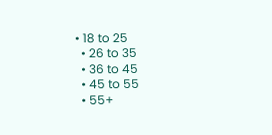• 18 to 25
  • 26 to 35
  • 36 to 45
  • 45 to 55
  • 55+